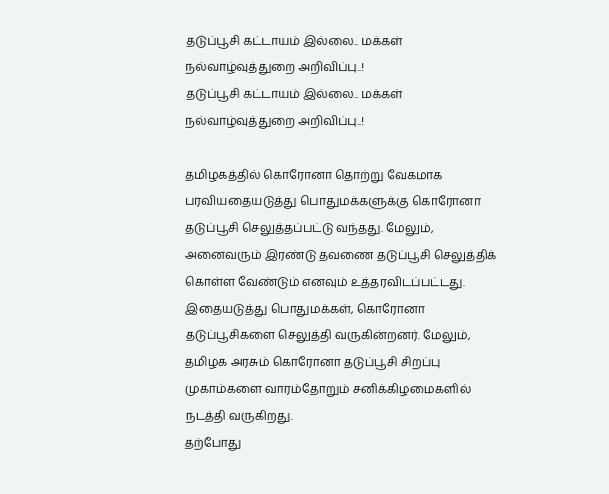தடுப்பூசி கட்டாயம் இல்லை.. மக்கள் நல்வாழ்வுத்துறை அறிவிப்பு..!
தடுப்பூசி கட்டாயம் இல்லை.. மக்கள் நல்வாழ்வுத்துறை அறிவிப்பு..!

தமிழகத்தில் கொரோனா தொற்று வேகமாக பரவியதையடுத்து பொதுமக்களுக்கு கொரோனா தடுப்பூசி செலுத்தப்பட்டு வந்தது. மேலும், அனைவரும் இரண்டு தவணை தடுப்பூசி செலுத்திக் கொள்ள வேண்டும் எனவும் உத்தரவிடப்பட்டது.
இதையடுத்து பொதுமக்கள், கொரோனா தடுப்பூசிகளை செலுத்தி வருகின்றனர். மேலும், தமிழக அரசும் கொரோனா தடுப்பூசி சிறப்பு முகாம்களை வாரம்தோறும் சனிக்கிழமைகளில் நடத்தி வருகிறது.
தற்போது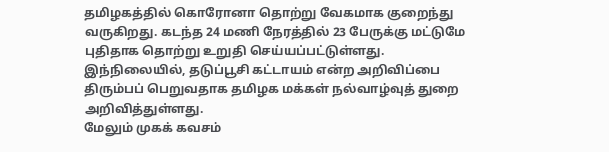தமிழகத்தில் கொரோனா தொற்று வேகமாக குறைந்து வருகிறது. கடந்த 24 மணி நேரத்தில் 23 பேருக்கு மட்டுமே புதிதாக தொற்று உறுதி செய்யப்பட்டுள்ளது.
இந்நிலையில், தடுப்பூசி கட்டாயம் என்ற அறிவிப்பை திரும்பப் பெறுவதாக தமிழக மக்கள் நல்வாழ்வுத் துறை அறிவித்துள்ளது.
மேலும் முகக் கவசம்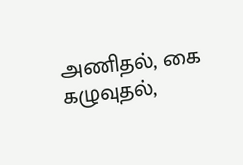அணிதல், கை கழுவுதல்,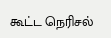கூட்ட நெரிசல்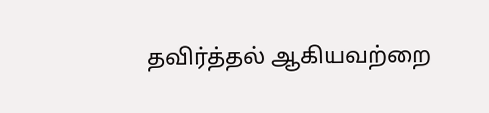தவிர்த்தல் ஆகியவற்றை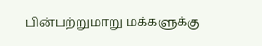பின்பற்றுமாறு மக்களுக்கு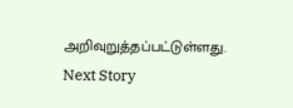அறிவுறுத்தப்பட்டுள்ளது.
Next Story